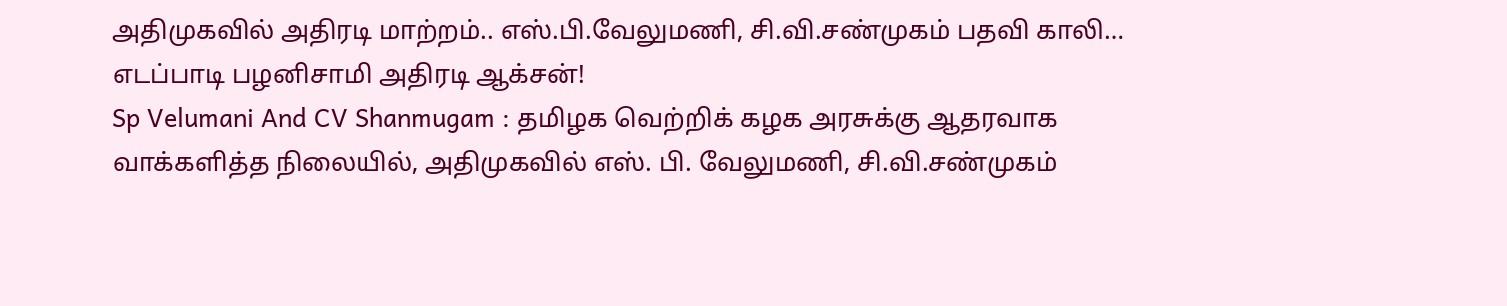அதிமுகவில் அதிரடி மாற்றம்.. எஸ்.பி.வேலுமணி, சி.வி.சண்முகம் பதவி காலி… எடப்பாடி பழனிசாமி அதிரடி ஆக்சன்!
Sp Velumani And CV Shanmugam : தமிழக வெற்றிக் கழக அரசுக்கு ஆதரவாக வாக்களித்த நிலையில், அதிமுகவில் எஸ். பி. வேலுமணி, சி.வி.சண்முகம்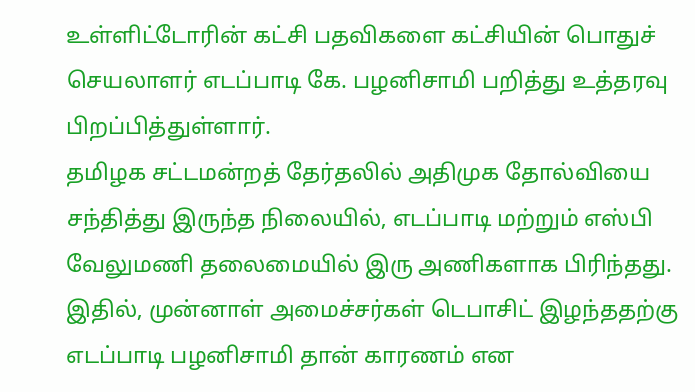உள்ளிட்டோரின் கட்சி பதவிகளை கட்சியின் பொதுச் செயலாளர் எடப்பாடி கே. பழனிசாமி பறித்து உத்தரவு பிறப்பித்துள்ளார்.
தமிழக சட்டமன்றத் தேர்தலில் அதிமுக தோல்வியை சந்தித்து இருந்த நிலையில், எடப்பாடி மற்றும் எஸ்பி வேலுமணி தலைமையில் இரு அணிகளாக பிரிந்தது. இதில், முன்னாள் அமைச்சர்கள் டெபாசிட் இழந்ததற்கு எடப்பாடி பழனிசாமி தான் காரணம் என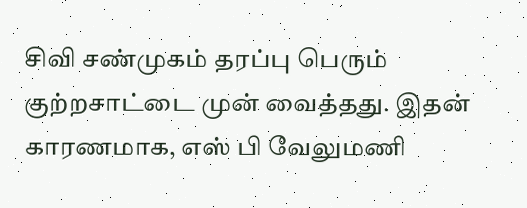சிவி சண்முகம் தரப்பு பெரும் குற்றசாட்டை முன் வைத்தது. இதன் காரணமாக, எஸ் பி வேலுமணி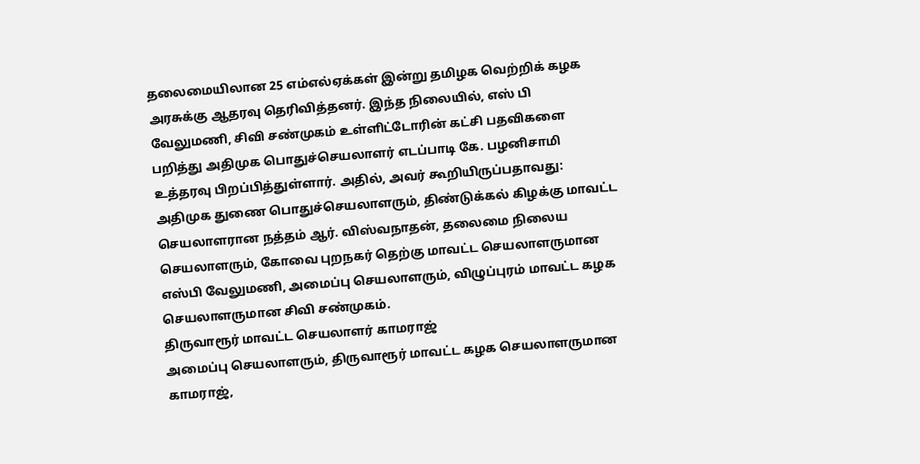தலைமையிலான 25 எம்எல்ஏக்கள் இன்று தமிழக வெற்றிக் கழக அரசுக்கு ஆதரவு தெரிவித்தனர். இந்த நிலையில், எஸ் பி வேலுமணி, சிவி சண்முகம் உள்ளிட்டோரின் கட்சி பதவிகளை பறித்து அதிமுக பொதுச்செயலாளர் எடப்பாடி கே. பழனிசாமி உத்தரவு பிறப்பித்துள்ளார். அதில், அவர் கூறியிருப்பதாவது: அதிமுக துணை பொதுச்செயலாளரும், திண்டுக்கல் கிழக்கு மாவட்ட செயலாளரான நத்தம் ஆர். விஸ்வநாதன், தலைமை நிலைய செயலாளரும், கோவை புறநகர் தெற்கு மாவட்ட செயலாளருமான எஸ்பி வேலுமணி, அமைப்பு செயலாளரும், விழுப்புரம் மாவட்ட கழக செயலாளருமான சிவி சண்முகம்.
திருவாரூர் மாவட்ட செயலாளர் காமராஜ்
அமைப்பு செயலாளரும், திருவாரூர் மாவட்ட கழக செயலாளருமான காமராஜ்,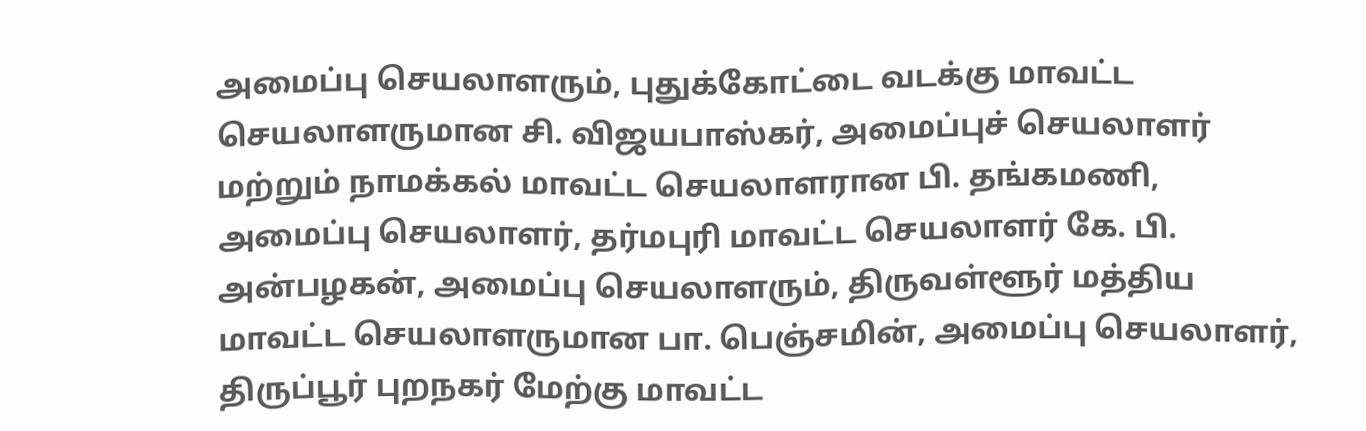அமைப்பு செயலாளரும், புதுக்கோட்டை வடக்கு மாவட்ட செயலாளருமான சி. விஜயபாஸ்கர், அமைப்புச் செயலாளர் மற்றும் நாமக்கல் மாவட்ட செயலாளரான பி. தங்கமணி, அமைப்பு செயலாளர், தர்மபுரி மாவட்ட செயலாளர் கே. பி. அன்பழகன், அமைப்பு செயலாளரும், திருவள்ளூர் மத்திய மாவட்ட செயலாளருமான பா. பெஞ்சமின், அமைப்பு செயலாளர், திருப்பூர் புறநகர் மேற்கு மாவட்ட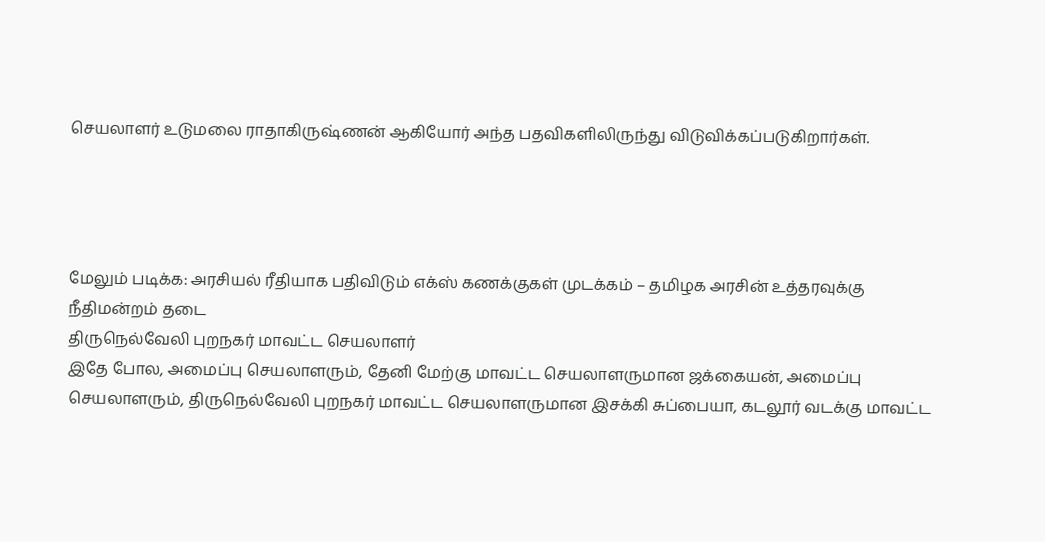செயலாளர் உடுமலை ராதாகிருஷ்ணன் ஆகியோர் அந்த பதவிகளிலிருந்து விடுவிக்கப்படுகிறார்கள்.




மேலும் படிக்க: அரசியல் ரீதியாக பதிவிடும் எக்ஸ் கணக்குகள் முடக்கம் – தமிழக அரசின் உத்தரவுக்கு நீதிமன்றம் தடை
திருநெல்வேலி புறநகர் மாவட்ட செயலாளர்
இதே போல, அமைப்பு செயலாளரும், தேனி மேற்கு மாவட்ட செயலாளருமான ஜக்கையன், அமைப்பு செயலாளரும், திருநெல்வேலி புறநகர் மாவட்ட செயலாளருமான இசக்கி சுப்பையா, கடலூர் வடக்கு மாவட்ட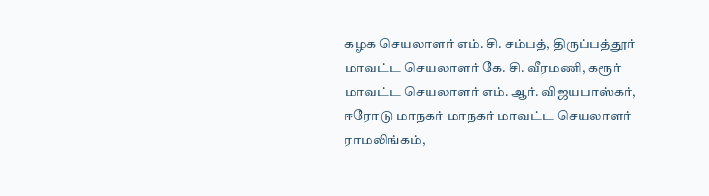கழக செயலாளர் எம். சி. சம்பத், திருப்பத்தூர் மாவட்ட செயலாளர் கே. சி. வீரமணி, கரூர் மாவட்ட செயலாளர் எம். ஆர். விஜயபாஸ்கர், ஈரோடு மாநகர் மாநகர் மாவட்ட செயலாளர் ராமலிங்கம்,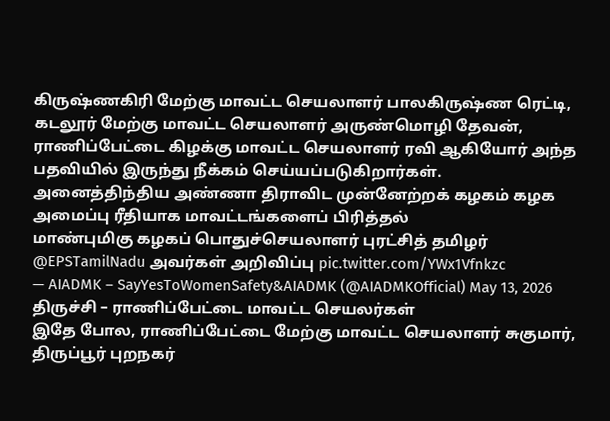கிருஷ்ணகிரி மேற்கு மாவட்ட செயலாளர் பாலகிருஷ்ண ரெட்டி, கடலூர் மேற்கு மாவட்ட செயலாளர் அருண்மொழி தேவன், ராணிப்பேட்டை கிழக்கு மாவட்ட செயலாளர் ரவி ஆகியோர் அந்த பதவியில் இருந்து நீக்கம் செய்யப்படுகிறார்கள்.
அனைத்திந்திய அண்ணா திராவிட முன்னேற்றக் கழகம் கழக அமைப்பு ரீதியாக மாவட்டங்களைப் பிரித்தல்
மாண்புமிகு கழகப் பொதுச்செயலாளர் புரட்சித் தமிழர் @EPSTamilNadu அவர்கள் அறிவிப்பு pic.twitter.com/YWx1Vfnkzc
— AIADMK – SayYesToWomenSafety&AIADMK (@AIADMKOfficial) May 13, 2026
திருச்சி – ராணிப்பேட்டை மாவட்ட செயலர்கள்
இதே போல, ராணிப்பேட்டை மேற்கு மாவட்ட செயலாளர் சுகுமார், திருப்பூர் புறநகர்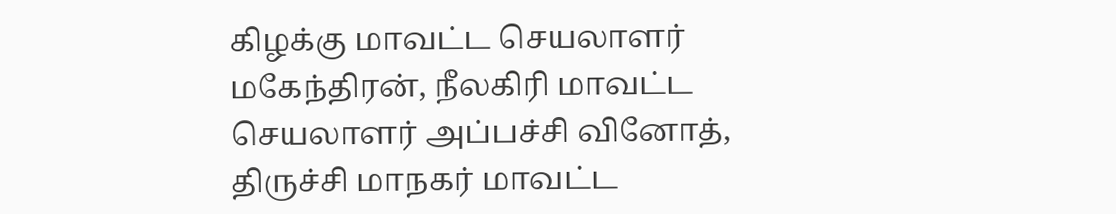கிழக்கு மாவட்ட செயலாளர் மகேந்திரன், நீலகிரி மாவட்ட செயலாளர் அப்பச்சி வினோத், திருச்சி மாநகர் மாவட்ட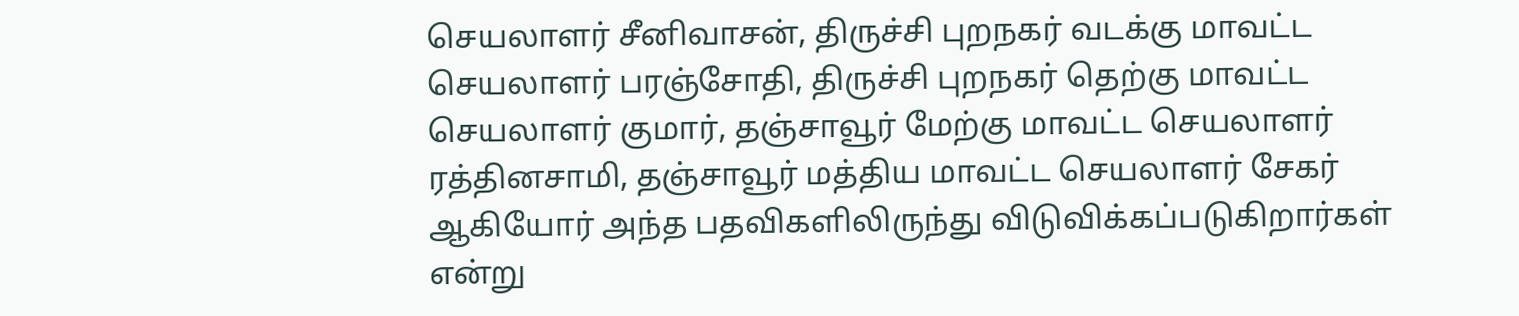செயலாளர் சீனிவாசன், திருச்சி புறநகர் வடக்கு மாவட்ட செயலாளர் பரஞ்சோதி, திருச்சி புறநகர் தெற்கு மாவட்ட செயலாளர் குமார், தஞ்சாவூர் மேற்கு மாவட்ட செயலாளர் ரத்தினசாமி, தஞ்சாவூர் மத்திய மாவட்ட செயலாளர் சேகர் ஆகியோர் அந்த பதவிகளிலிருந்து விடுவிக்கப்படுகிறார்கள் என்று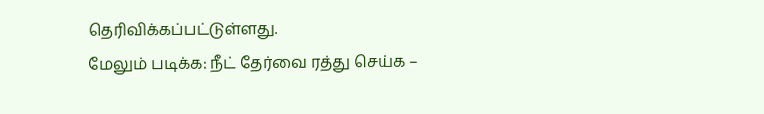தெரிவிக்கப்பட்டுள்ளது.
மேலும் படிக்க: நீட் தேர்வை ரத்து செய்க –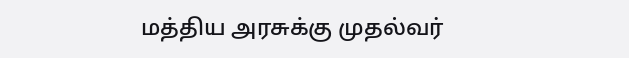மத்திய அரசுக்கு முதல்வர்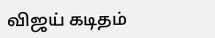விஜய் கடிதம்